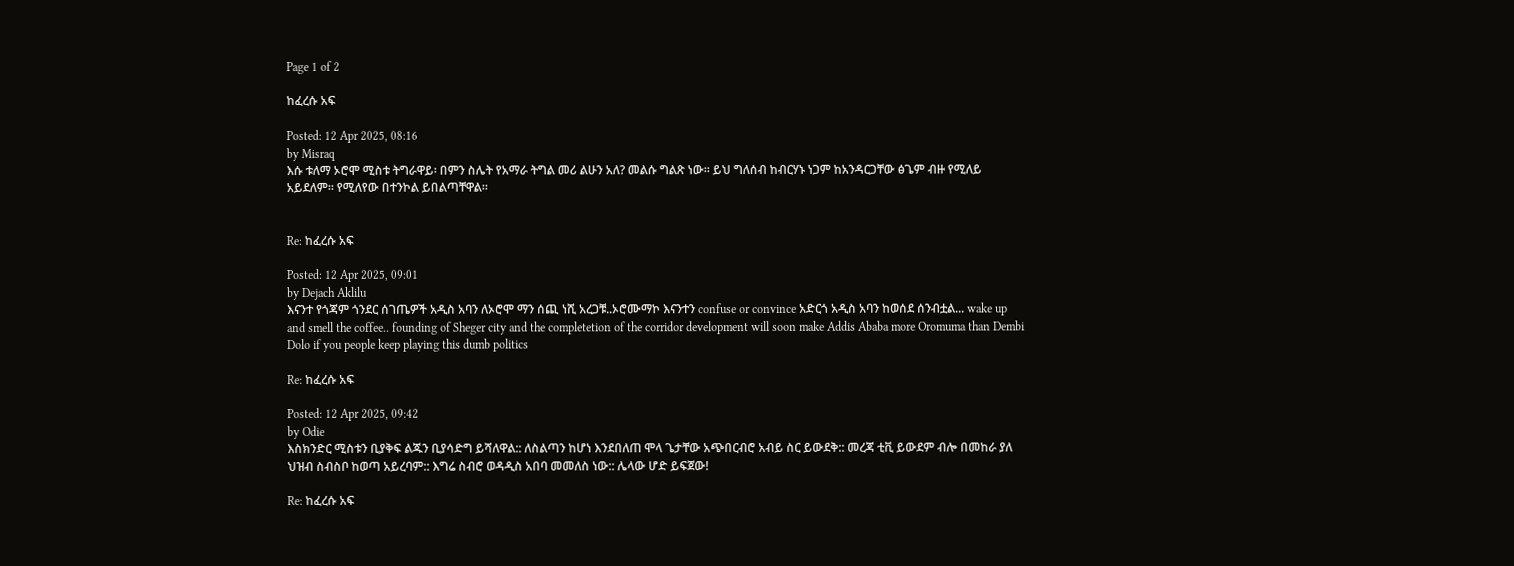Page 1 of 2

ከፈረሱ አፍ

Posted: 12 Apr 2025, 08:16
by Misraq
እሱ ቱለማ ኦሮሞ ሚስቱ ትግራዋይ፡ በምን ስሌት የአማራ ትግል መሪ ልሁን አለ? መልሱ ግልጽ ነው። ይህ ግለሰብ ከብርሃኑ ነጋም ከአንዳርጋቸው ፅጌም ብዙ የሚለይ አይደለም። የሚለየው በተንኮል ይበልጣቸዋል።


Re: ከፈረሱ አፍ

Posted: 12 Apr 2025, 09:01
by Dejach Aklilu
እናንተ የጎጃም ጎንደር ሰገጤዎች አዲስ አባን ለኦሮሞ ማን ሰጪ ነሺ አረጋቹ..ኦሮሙማኮ እናንተን confuse or convince አድርጎ አዲስ አባን ከወሰደ ሰንብቷል... wake up and smell the coffee.. founding of Sheger city and the completetion of the corridor development will soon make Addis Ababa more Oromuma than Dembi Dolo if you people keep playing this dumb politics

Re: ከፈረሱ አፍ

Posted: 12 Apr 2025, 09:42
by Odie
እስክንድር ሚስቱን ቢያቅፍ ልጁን ቢያሳድግ ይሻለዋል:: ለስልጣን ከሆነ እንደበለጠ ሞላ ጌታቸው አጭበርብሮ አብይ ስር ይውደቅ:: መረጃ ቲቪ ይውደም ብሎ በመከራ ያለ ህዝብ ስብስቦ ከወጣ አይረባም:: እግሬ ስብሮ ወዳዲስ አበባ መመለስ ነው:: ሌላው ሆድ ይፍጀው!

Re: ከፈረሱ አፍ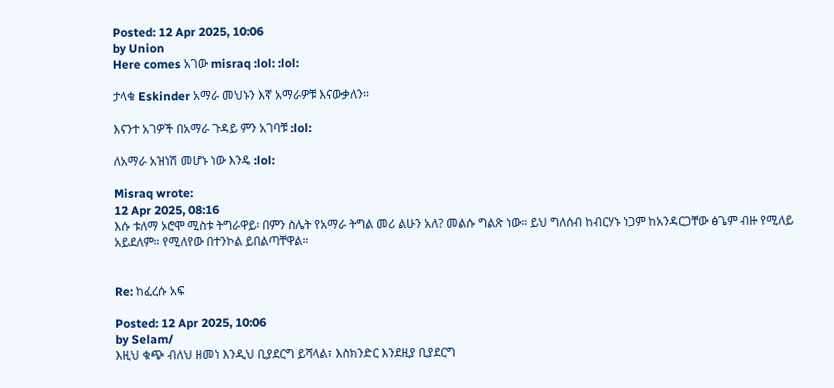Posted: 12 Apr 2025, 10:06
by Union
Here comes አገው misraq :lol: :lol:

ታላቁ Eskinder አማራ መህኑን እኛ አማራዎቹ እናውቃለን።

እናንተ አገዎች በአማራ ጉዳይ ምን አገባቹ :lol:

ለአማራ አዝነሽ መሆኑ ነው እንዴ :lol:

Misraq wrote:
12 Apr 2025, 08:16
እሱ ቱለማ ኦሮሞ ሚስቱ ትግራዋይ፡ በምን ስሌት የአማራ ትግል መሪ ልሁን አለ? መልሱ ግልጽ ነው። ይህ ግለሰብ ከብርሃኑ ነጋም ከአንዳርጋቸው ፅጌም ብዙ የሚለይ አይደለም። የሚለየው በተንኮል ይበልጣቸዋል።


Re: ከፈረሱ አፍ

Posted: 12 Apr 2025, 10:06
by Selam/
እዚህ ቁጭ ብለህ ዘመነ እንዲህ ቢያደርግ ይሻላል፣ እስክንድር እንደዚያ ቢያደርግ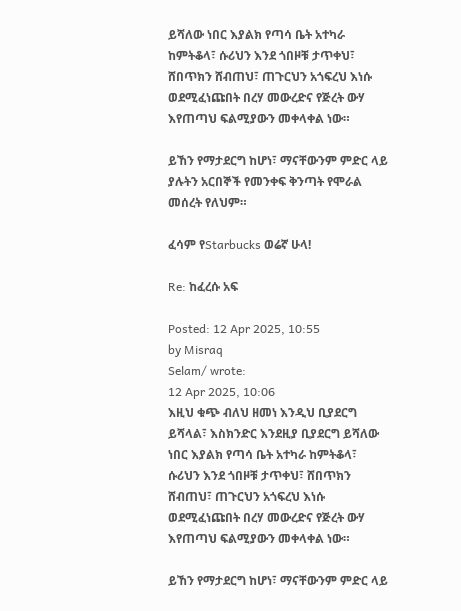ይሻለው ነበር እያልክ የጣሳ ቤት አተካራ ከምትቆላ፣ ሱሪህን እንደ ጎበዞቹ ታጥቀህ፣ ሸበጥክን ሸብጠህ፣ ጠጉርህን አጎፍረህ እነሱ ወደሚፈነጩበት በረሃ መውረድና የጅረት ውሃ እየጠጣህ ፍልሚያውን መቀላቀል ነው።

ይኸን የማታደርግ ከሆነ፣ ማናቸውንም ምድር ላይ ያሉትን አርበኞች የመንቀፍ ቅንጣት የሞራል መሰረት የለህም።

ፈሳም የStarbucks ወሬኛ ሁላ!

Re: ከፈረሱ አፍ

Posted: 12 Apr 2025, 10:55
by Misraq
Selam/ wrote:
12 Apr 2025, 10:06
እዚህ ቁጭ ብለህ ዘመነ እንዲህ ቢያደርግ ይሻላል፣ እስክንድር እንደዚያ ቢያደርግ ይሻለው ነበር እያልክ የጣሳ ቤት አተካራ ከምትቆላ፣ ሱሪህን እንደ ጎበዞቹ ታጥቀህ፣ ሸበጥክን ሸብጠህ፣ ጠጉርህን አጎፍረህ እነሱ ወደሚፈነጩበት በረሃ መውረድና የጅረት ውሃ እየጠጣህ ፍልሚያውን መቀላቀል ነው።

ይኸን የማታደርግ ከሆነ፣ ማናቸውንም ምድር ላይ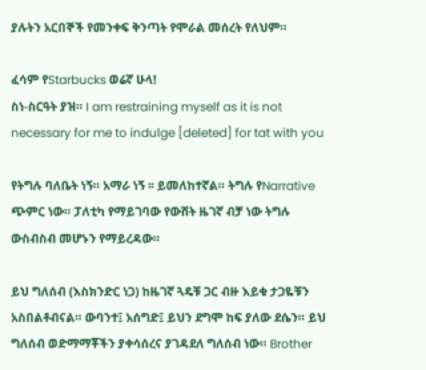ያሉትን አርበኞች የመንቀፍ ቅንጣት የሞራል መሰረት የለህም።

ፈሳም የStarbucks ወሬኛ ሁላ!
ስነ-ስርዓት ያዝ። I am restraining myself as it is not necessary for me to indulge [deleted] for tat with you

የትግሉ ባለቤት ነኝ። አማራ ነኝ ፡፡ ይመለከተኛል። ትግሉ የNarrative ጭምር ነው። ፓለቲካ የማይገባው የውሸት ዜገኛ ብቻ ነው ትግሉ ውስብስብ መሆኑን የማይረዳው።

ይህ ግለሰብ (እስክንድር ነጋ) ከዜገኛ ጓዴቹ ጋር ብዙ እይቁ ታጋዬቹን አስበልቶብናል። ውባንተ፤ አሰግድ፤ ይህን ደግሞ ከፍ ያለው ደሴን። ይህ ግለሰብ ወድማማቾችን ያቀሳሰረና ያገዳደለ ግለሰብ ነው። Brother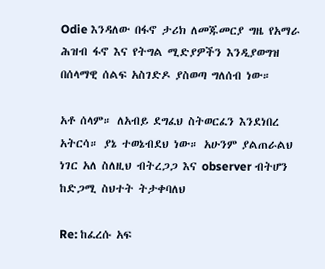Odie እንዳለው በፋኖ ታሪክ ለመጁመርያ ግዜ የአማራ ሕዝብ ፋኖ እና የትግል ሚድያዎችን እንዲያወግዝ በሰላማዊ ሰልፍ አስገድዶ ያስወጣ ግለሰብ ነው።

አቶ ሰላም። ለአብይ ደግፈህ ስትወርፈን እንደነበረ አትርሳ። ያኔ ተወኔብደህ ነው። አሁንም ያልጠራልህ ነገር አለ ስለዚህ ብትረጋጋ እና observer ብትሆን ከድጋሚ ስህተት ትታቀባለህ

Re: ከፈረሱ አፍ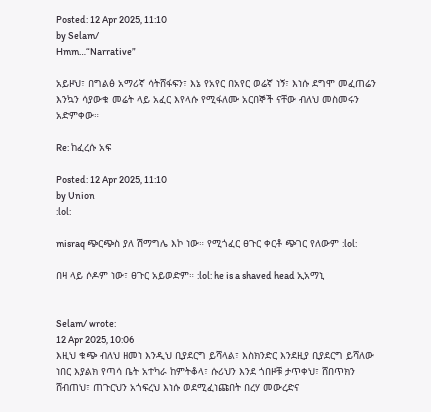Posted: 12 Apr 2025, 11:10
by Selam/
Hmm…“Narrative”

አይዞህ፣ በግልፅ አማሪኛ ሳትሸፋፍን፣ እኔ የአየር በአየር ወሬኛ ነኝ፣ እነሱ ደግሞ መፈጠሬን እንኳን ሳያውቁ መሬት ላይ አፈር እየላሱ የሚፋለሙ አርበኞች ናቸው ብለህ መስመሩን አድምቀው።

Re: ከፈረሱ አፍ

Posted: 12 Apr 2025, 11:10
by Union
:lol:

misraq ጭርጭስ ያለ ሽማግሌ እኮ ነው። የሚጎፈር ፀጉር ቀርቶ ጭገር የለውም :lol:

በዛ ላይ ሶዶም ነው፣ ፀጉር አይወድም። :lol: he is a shaved head ኢአማኒ


Selam/ wrote:
12 Apr 2025, 10:06
እዚህ ቁጭ ብለህ ዘመነ እንዲህ ቢያደርግ ይሻላል፣ እስክንድር እንደዚያ ቢያደርግ ይሻለው ነበር እያልክ የጣሳ ቤት አተካራ ከምትቆላ፣ ሱሪህን እንደ ጎበዞቹ ታጥቀህ፣ ሸበጥክን ሸብጠህ፣ ጠጉርህን አጎፍረህ እነሱ ወደሚፈነጩበት በረሃ መውረድና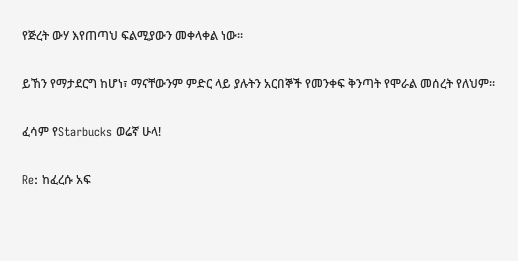የጅረት ውሃ እየጠጣህ ፍልሚያውን መቀላቀል ነው።

ይኸን የማታደርግ ከሆነ፣ ማናቸውንም ምድር ላይ ያሉትን አርበኞች የመንቀፍ ቅንጣት የሞራል መሰረት የለህም።

ፈሳም የStarbucks ወሬኛ ሁላ!

Re: ከፈረሱ አፍ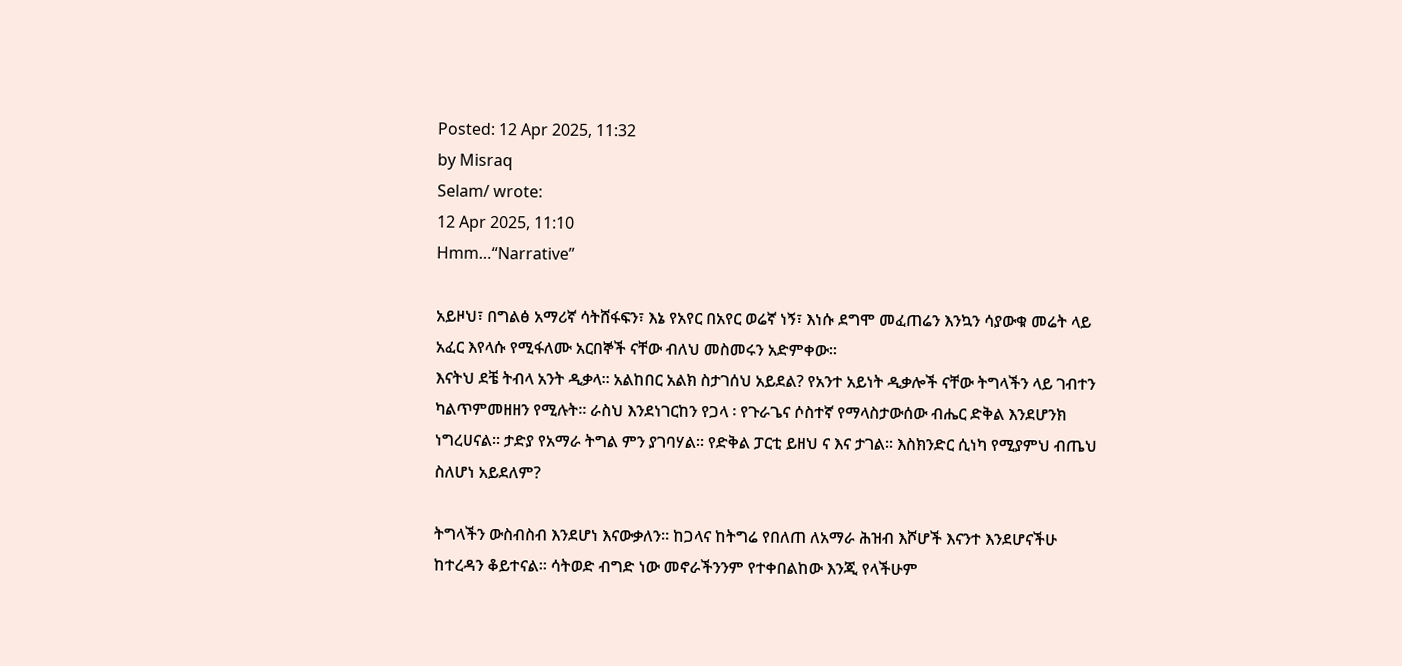Posted: 12 Apr 2025, 11:32
by Misraq
Selam/ wrote:
12 Apr 2025, 11:10
Hmm…“Narrative”

አይዞህ፣ በግልፅ አማሪኛ ሳትሸፋፍን፣ እኔ የአየር በአየር ወሬኛ ነኝ፣ እነሱ ደግሞ መፈጠሬን እንኳን ሳያውቁ መሬት ላይ አፈር እየላሱ የሚፋለሙ አርበኞች ናቸው ብለህ መስመሩን አድምቀው።
እናትህ ደቼ ትብላ አንት ዲቃላ። አልከበር አልክ ስታገሰህ አይደል? የአንተ አይነት ዲቃሎች ናቸው ትግላችን ላይ ገብተን ካልጥምመዘዘን የሚሉት። ራስህ እንደነገርከን የጋላ ፡ የጉራጌና ሶስተኛ የማላስታውሰው ብሔር ድቅል እንደሆንክ ነግረሀናል። ታድያ የአማራ ትግል ምን ያገባሃል። የድቅል ፓርቲ ይዘህ ና እና ታገል። እስክንድር ሲነካ የሚያምህ ብጤህ ስለሆነ አይደለም?

ትግላችን ውስብስብ እንደሆነ እናውቃለን። ከጋላና ከትግሬ የበለጠ ለአማራ ሕዝብ እሾሆች እናንተ እንደሆናችሁ ከተረዳን ቆይተናል። ሳትወድ ብግድ ነው መኖራችንንም የተቀበልከው እንጂ የላችሁም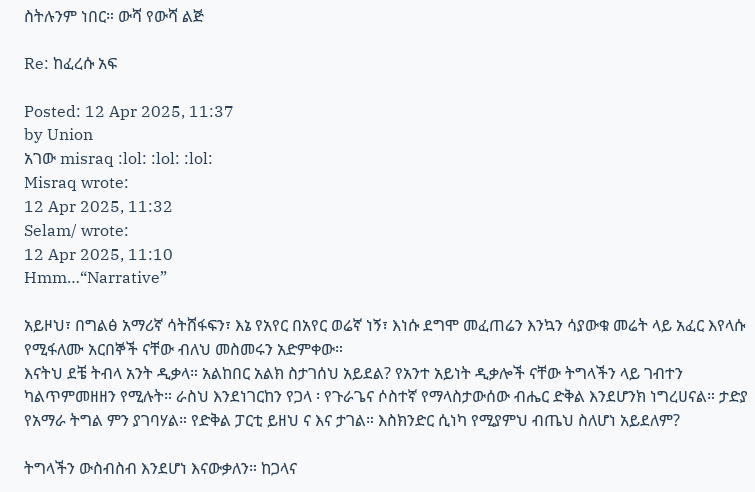ስትሉንም ነበር። ውሻ የውሻ ልጅ

Re: ከፈረሱ አፍ

Posted: 12 Apr 2025, 11:37
by Union
አገው misraq :lol: :lol: :lol:
Misraq wrote:
12 Apr 2025, 11:32
Selam/ wrote:
12 Apr 2025, 11:10
Hmm…“Narrative”

አይዞህ፣ በግልፅ አማሪኛ ሳትሸፋፍን፣ እኔ የአየር በአየር ወሬኛ ነኝ፣ እነሱ ደግሞ መፈጠሬን እንኳን ሳያውቁ መሬት ላይ አፈር እየላሱ የሚፋለሙ አርበኞች ናቸው ብለህ መስመሩን አድምቀው።
እናትህ ደቼ ትብላ አንት ዲቃላ። አልከበር አልክ ስታገሰህ አይደል? የአንተ አይነት ዲቃሎች ናቸው ትግላችን ላይ ገብተን ካልጥምመዘዘን የሚሉት። ራስህ እንደነገርከን የጋላ ፡ የጉራጌና ሶስተኛ የማላስታውሰው ብሔር ድቅል እንደሆንክ ነግረሀናል። ታድያ የአማራ ትግል ምን ያገባሃል። የድቅል ፓርቲ ይዘህ ና እና ታገል። እስክንድር ሲነካ የሚያምህ ብጤህ ስለሆነ አይደለም?

ትግላችን ውስብስብ እንደሆነ እናውቃለን። ከጋላና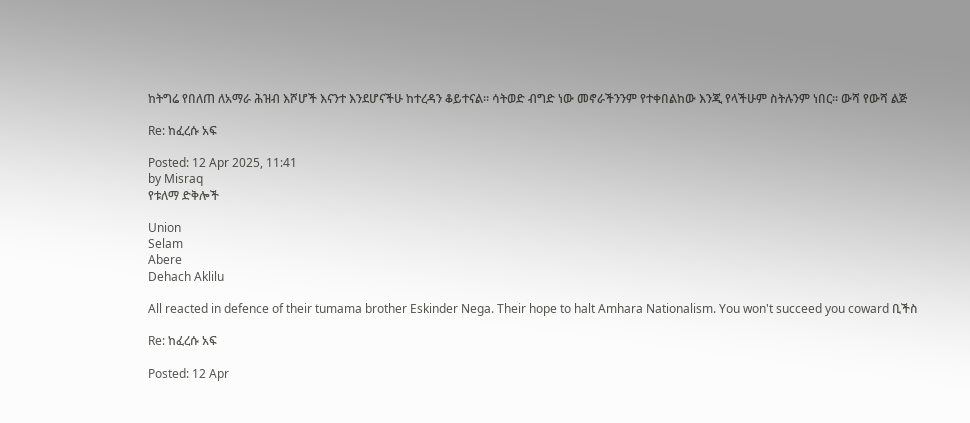ከትግሬ የበለጠ ለአማራ ሕዝብ እሾሆች እናንተ እንደሆናችሁ ከተረዳን ቆይተናል። ሳትወድ ብግድ ነው መኖራችንንም የተቀበልከው እንጂ የላችሁም ስትሉንም ነበር። ውሻ የውሻ ልጅ

Re: ከፈረሱ አፍ

Posted: 12 Apr 2025, 11:41
by Misraq
የቱለማ ድቅሎች

Union
Selam
Abere
Dehach Aklilu

All reacted in defence of their tumama brother Eskinder Nega. Their hope to halt Amhara Nationalism. You won't succeed you coward ቢችስ

Re: ከፈረሱ አፍ

Posted: 12 Apr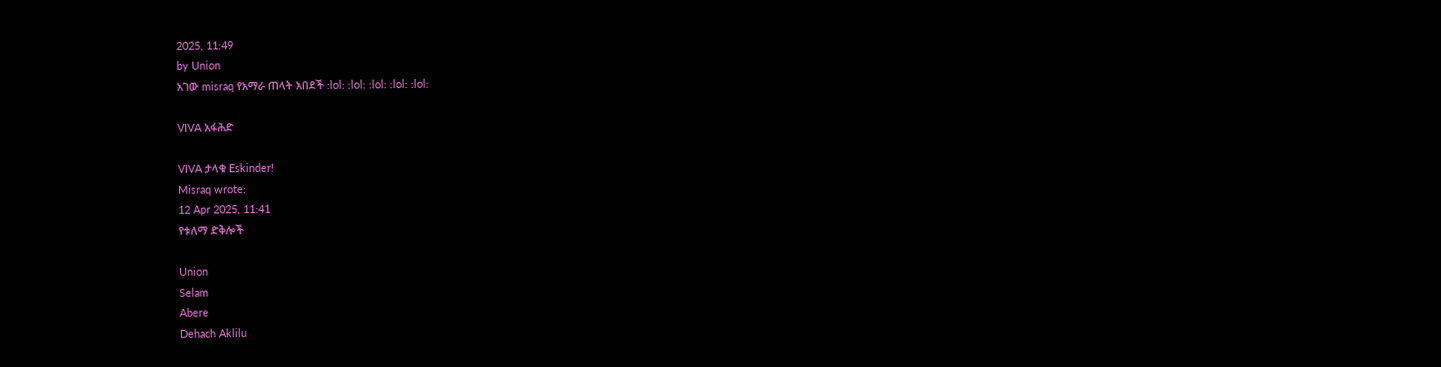2025, 11:49
by Union
አገው misraq የአማራ ጠላት አበደች :lol: :lol: :lol: :lol: :lol:

VIVA አፋሕድ

VIVA ታላቁ Eskinder!
Misraq wrote:
12 Apr 2025, 11:41
የቱለማ ድቅሎች

Union
Selam
Abere
Dehach Aklilu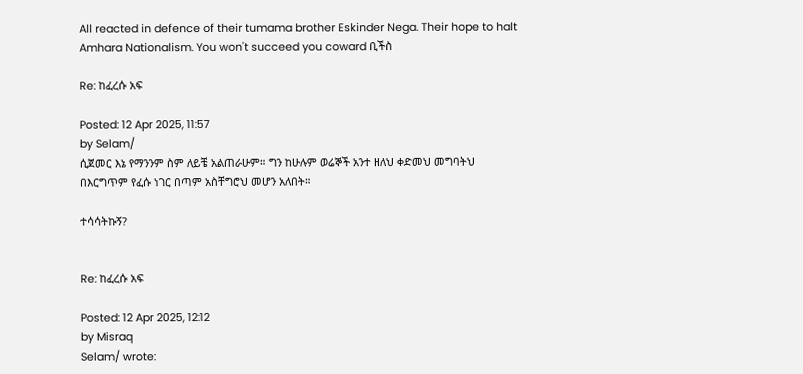All reacted in defence of their tumama brother Eskinder Nega. Their hope to halt Amhara Nationalism. You won't succeed you coward ቢችስ

Re: ከፈረሱ አፍ

Posted: 12 Apr 2025, 11:57
by Selam/
ሲጀመር እኔ የማንንም ስም ለይቼ አልጠራሁም። ግን ከሁሉም ወሬኞች አንተ ዘለህ ቀድመህ መግባትህ በእርግጥም የፈሱ ነገር በጣም አስቸግሮህ መሆን አለበት።

ተሳሳትኩኝ?


Re: ከፈረሱ አፍ

Posted: 12 Apr 2025, 12:12
by Misraq
Selam/ wrote: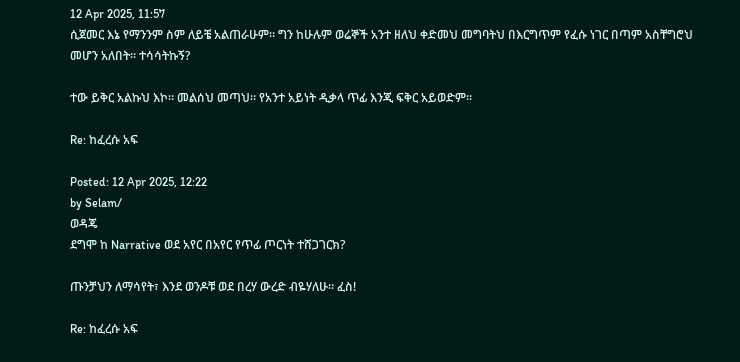12 Apr 2025, 11:57
ሲጀመር እኔ የማንንም ስም ለይቼ አልጠራሁም። ግን ከሁሉም ወሬኞች አንተ ዘለህ ቀድመህ መግባትህ በእርግጥም የፈሱ ነገር በጣም አስቸግሮህ መሆን አለበት። ተሳሳትኩኝ?

ተው ይቅር አልኩህ እኮ። መልሰህ መጣህ። የአንተ አይነት ዲቃላ ጥፊ እንጂ ፍቅር አይወድም።

Re: ከፈረሱ አፍ

Posted: 12 Apr 2025, 12:22
by Selam/
ወዳጄ
ደግሞ ከ Narrative ወደ አየር በአየር የጥፊ ጦርነት ተሸጋገርክ?

ጡንቻህን ለማሳየት፣ እንደ ወንዶቹ ወደ በረሃ ውረድ ብዬሃለሁ። ፈስ!

Re: ከፈረሱ አፍ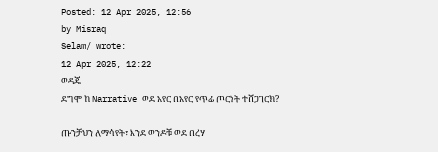Posted: 12 Apr 2025, 12:56
by Misraq
Selam/ wrote:
12 Apr 2025, 12:22
ወዳጄ
ደግሞ ከ Narrative ወደ አየር በአየር የጥፊ ጦርነት ተሸጋገርክ?

ጡንቻህን ለማሳየት፣ እንደ ወንዶቹ ወደ በረሃ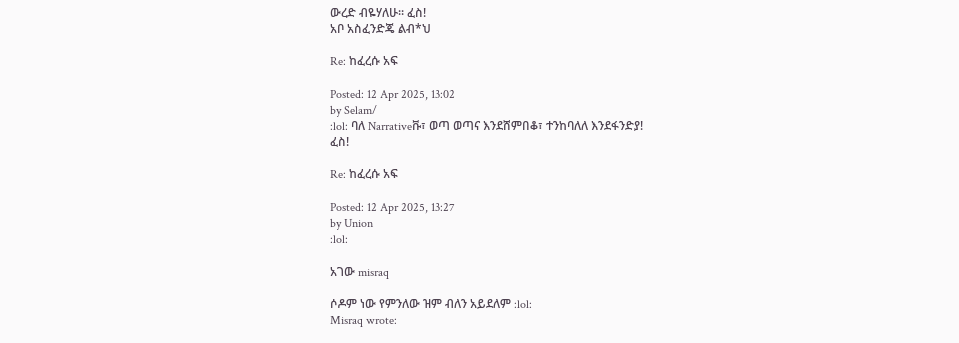ውረድ ብዬሃለሁ። ፈስ!
አቦ አስፈንድጄ ልብ*ህ

Re: ከፈረሱ አፍ

Posted: 12 Apr 2025, 13:02
by Selam/
:lol: ባለ Narrativeቩ፣ ወጣ ወጣና እንደሸምበቆ፣ ተንከባለለ እንደፋንድያ!
ፈስ!

Re: ከፈረሱ አፍ

Posted: 12 Apr 2025, 13:27
by Union
:lol:

አገው misraq

ሶዶም ነው የምንለው ዝም ብለን አይደለም :lol:
Misraq wrote: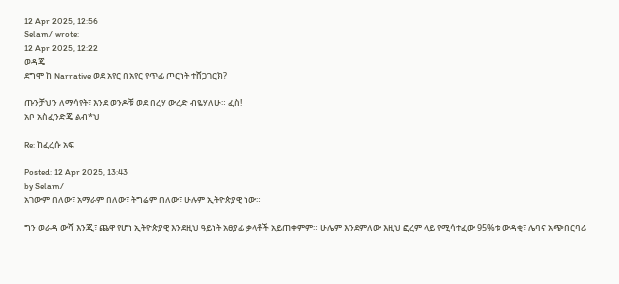12 Apr 2025, 12:56
Selam/ wrote:
12 Apr 2025, 12:22
ወዳጄ
ደግሞ ከ Narrative ወደ አየር በአየር የጥፊ ጦርነት ተሸጋገርክ?

ጡንቻህን ለማሳየት፣ እንደ ወንዶቹ ወደ በረሃ ውረድ ብዬሃለሁ። ፈስ!
አቦ አስፈንድጄ ልብ*ህ

Re: ከፈረሱ አፍ

Posted: 12 Apr 2025, 13:43
by Selam/
አገውም በለው፣ አማራም በለው፣ ትግሬም በለው፣ ሁሉም ኢትዮጵያዊ ነው።

ግን ወራዳ ውሻ እንጂ፣ ጨዋ የሆነ ኢትዮጵያዊ እንደዚህ ዓይነት አፀያፊ ቃላቶች አይጠቀምም። ሁሌም እንደምለው እዚህ ፎረም ላይ የሚሳተፈው 95%ቱ ውዳቂ፣ ሌባና አጭበርባሪ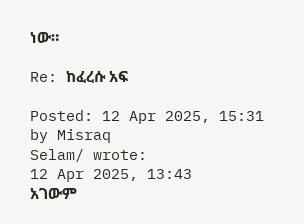ነው።

Re: ከፈረሱ አፍ

Posted: 12 Apr 2025, 15:31
by Misraq
Selam/ wrote:
12 Apr 2025, 13:43
አገውም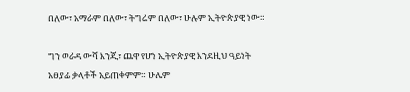በለው፣ አማራም በለው፣ ትግሬም በለው፣ ሁሉም ኢትዮጵያዊ ነው።

ግን ወራዳ ውሻ እንጂ፣ ጨዋ የሆነ ኢትዮጵያዊ እንደዚህ ዓይነት አፀያፊ ቃላቶች አይጠቀምም። ሁሌም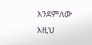እንደምለው እዚህ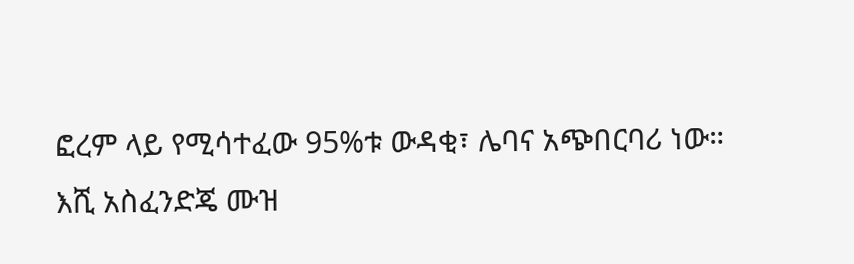ፎረም ላይ የሚሳተፈው 95%ቱ ውዳቂ፣ ሌባና አጭበርባሪ ነው።
እሺ አስፈንድጄ ሙዝ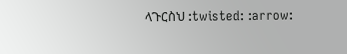ላጉርስህ :twisted: :arrow: